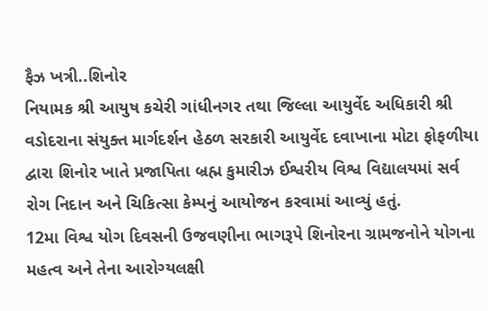ફૈઝ ખત્રી..શિનોર
નિયામક શ્રી આયુષ કચેરી ગાંધીનગર તથા જિલ્લા આયુર્વેદ અધિકારી શ્રી વડોદરાના સંયુક્ત માર્ગદર્શન હેઠળ સરકારી આયુર્વેદ દવાખાના મોટા ફોફળીયા દ્વારા શિનોર ખાતે પ્રજાપિતા બ્રહ્મ કુમારીઝ ઈશ્વરીય વિશ્વ વિદ્યાલયમાં સર્વ રોગ નિદાન અને ચિકિત્સા કેમ્પનું આયોજન કરવામાં આવ્યું હતું.
12મા વિશ્વ યોગ દિવસની ઉજવણીના ભાગરૂપે શિનોરના ગ્રામજનોને યોગના મહત્વ અને તેના આરોગ્યલક્ષી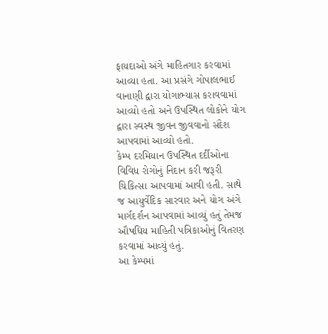ફાયદાઓ અંગે માહિતગાર કરવામાં આવ્યા હતા. આ પ્રસંગે ગોપાલભાઈ વાનાણી દ્વારા યોગાભ્યાસ કરાવવામાં આવ્યો હતો અને ઉપસ્થિત લોકોને યોગ દ્વારા સ્વસ્થ જીવન જીવવાનો સંદેશ આપવામાં આવ્યો હતો.
કેમ્પ દરમિયાન ઉપસ્થિત દર્દીઓના વિવિધ રોગોનું નિદાન કરી જરૂરી ચિકિત્સા આપવામાં આવી હતી. સાથે જ આયુર્વેદિક સારવાર અને યોગ અંગે માર્ગદર્શન આપવામાં આવ્યું હતું તેમજ ઔષધિય માહિતી પત્રિકાઓનું વિતરણ કરવામાં આવ્યું હતું.
આ કેમ્પમાં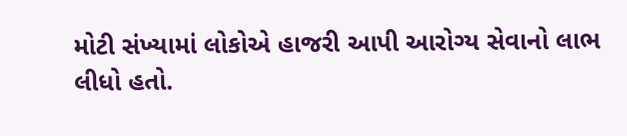મોટી સંખ્યામાં લોકોએ હાજરી આપી આરોગ્ય સેવાનો લાભ લીધો હતો.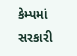કેમ્પમાં સરકારી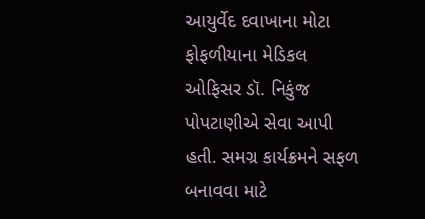આયુર્વેદ દવાખાના મોટા ફોફળીયાના મેડિકલ ઓફિસર ડૉ. નિકુંજ પોપટાણીએ સેવા આપી હતી. સમગ્ર કાર્યક્રમને સફળ બનાવવા માટે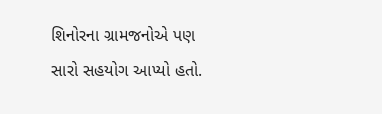શિનોરના ગ્રામજનોએ પણ સારો સહયોગ આપ્યો હતો.